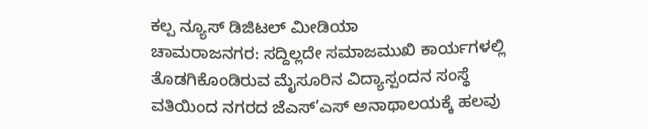ಕಲ್ಪ ನ್ಯೂಸ್ ಡಿಜಿಟಲ್ ಮೀಡಿಯಾ
ಚಾಮರಾಜನಗರ: ಸದ್ದಿಲ್ಲದೇ ಸಮಾಜಮುಖಿ ಕಾರ್ಯಗಳಲ್ಲಿ ತೊಡಗಿಕೊಂಡಿರುವ ಮೈಸೂರಿನ ವಿದ್ಯಾಸ್ಪಂದನ ಸಂಸ್ಥೆ ವತಿಯಿಂದ ನಗರದ ಜೆಎಸ್’ಎಸ್ ಅನಾಥಾಲಯಕ್ಕೆ ಹಲವು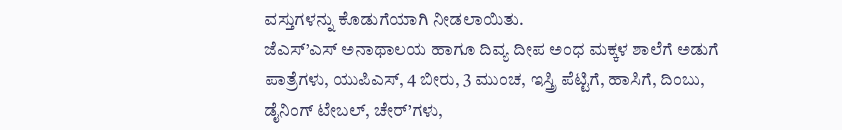ವಸ್ತುಗಳನ್ನು ಕೊಡುಗೆಯಾಗಿ ನೀಡಲಾಯಿತು.
ಜೆಎಸ್’ಎಸ್ ಅನಾಥಾಲಯ ಹಾಗೂ ದಿವ್ಯ ದೀಪ ಅಂಧ ಮಕ್ಕಳ ಶಾಲೆಗೆ ಅಡುಗೆ ಪಾತ್ರೆಗಳು, ಯುಪಿಎಸ್, 4 ಬೀರು, 3 ಮುಂಚ, ಇಸ್ತ್ರಿ ಪೆಟ್ಟಿಗೆ, ಹಾಸಿಗೆ, ದಿಂಬು, ಡೈನಿಂಗ್ ಟೇಬಲ್, ಚೇರ್’ಗಳು,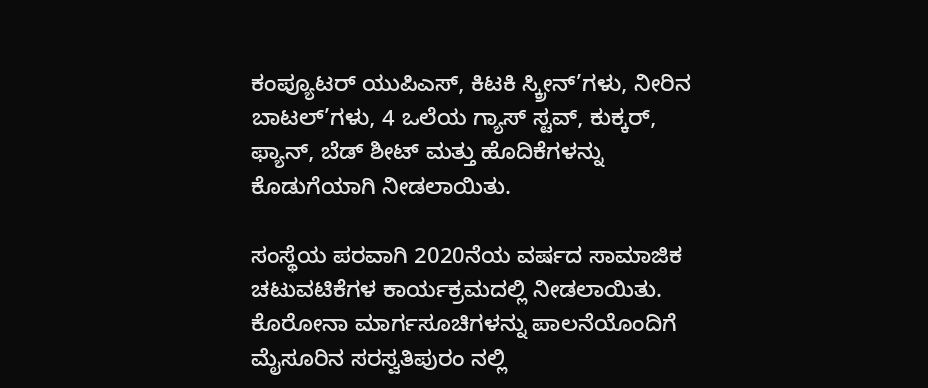ಕಂಪ್ಯೂಟರ್ ಯುಪಿಎಸ್, ಕಿಟಕಿ ಸ್ಕ್ರೀನ್’ಗಳು, ನೀರಿನ ಬಾಟಲ್’ಗಳು, 4 ಒಲೆಯ ಗ್ಯಾಸ್ ಸ್ಟವ್, ಕುಕ್ಕರ್, ಫ್ಯಾನ್, ಬೆಡ್ ಶೀಟ್ ಮತ್ತು ಹೊದಿಕೆಗಳನ್ನು ಕೊಡುಗೆಯಾಗಿ ನೀಡಲಾಯಿತು.

ಸಂಸ್ಥೆಯ ಪರವಾಗಿ 2020ನೆಯ ವರ್ಷದ ಸಾಮಾಜಿಕ ಚಟುವಟಿಕೆಗಳ ಕಾರ್ಯಕ್ರಮದಲ್ಲಿ ನೀಡಲಾಯಿತು. ಕೊರೋನಾ ಮಾರ್ಗಸೂಚಿಗಳನ್ನು ಪಾಲನೆಯೊಂದಿಗೆ ಮೈಸೂರಿನ ಸರಸ್ವತಿಪುರಂ ನಲ್ಲಿ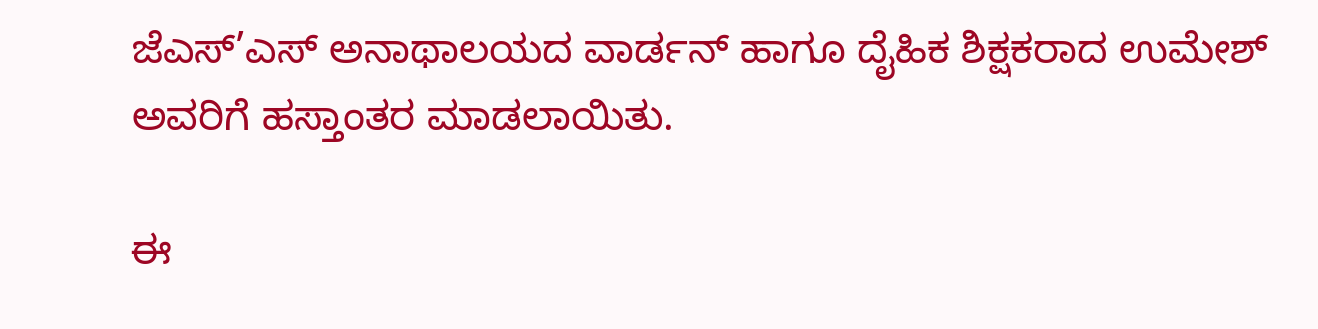ಜೆಎಸ್’ಎಸ್ ಅನಾಥಾಲಯದ ವಾರ್ಡನ್ ಹಾಗೂ ದೈಹಿಕ ಶಿಕ್ಷಕರಾದ ಉಮೇಶ್ ಅವರಿಗೆ ಹಸ್ತಾಂತರ ಮಾಡಲಾಯಿತು.

ಈ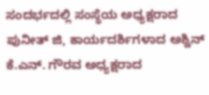ಸಂದರ್ಭದಲ್ಲಿ ಸಂಸ್ಥೆಯ ಅಧ್ಯಕ್ಷರಾದ ಪುನೀತ್ ಜಿ, ಕಾರ್ಯದರ್ಶಿಗಳಾದ ಅಶ್ವಿನ್ ಕೆ.ಎನ್. ಗೌರವ ಅಧ್ಯಕ್ಷರಾದ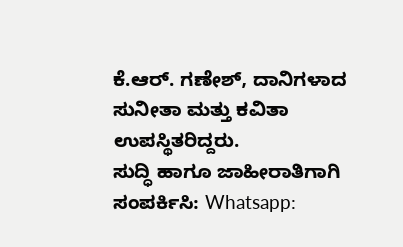ಕೆ.ಆರ್. ಗಣೇಶ್, ದಾನಿಗಳಾದ ಸುನೀತಾ ಮತ್ತು ಕವಿತಾ ಉಪಸ್ಥಿತರಿದ್ದರು.
ಸುದ್ಧಿ ಹಾಗೂ ಜಾಹೀರಾತಿಗಾಗಿ ಸಂಪರ್ಕಿಸಿ: Whatsapp: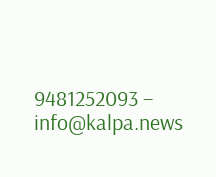9481252093 – info@kalpa.news